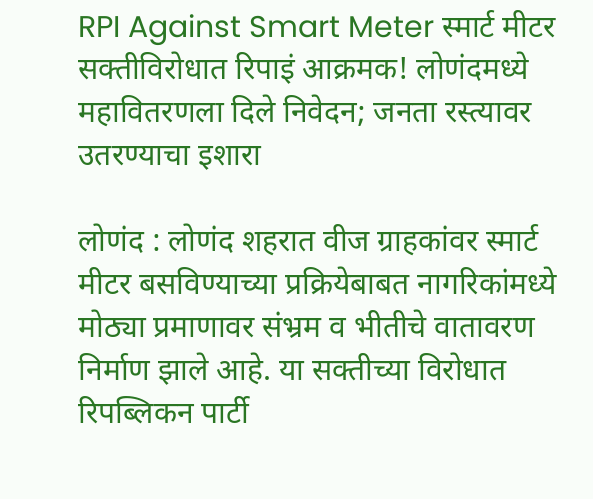RPI Against Smart Meter स्मार्ट मीटर सक्तीविरोधात रिपाइं आक्रमक! लोणंदमध्ये महावितरणला दिले निवेदन; जनता रस्त्यावर उतरण्याचा इशारा

लोणंद : लोणंद शहरात वीज ग्राहकांवर स्मार्ट मीटर बसविण्याच्या प्रक्रियेबाबत नागरिकांमध्ये मोठ्या प्रमाणावर संभ्रम व भीतीचे वातावरण निर्माण झाले आहे. या सक्तीच्या विरोधात रिपब्लिकन पार्टी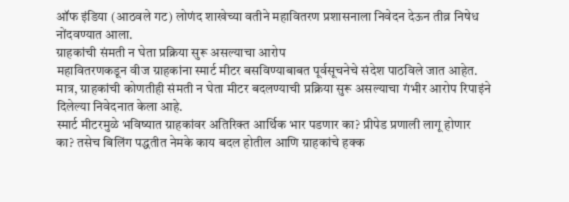ऑफ इंडिया (आठवले गट) लोणंद शाखेच्या वतीने महावितरण प्रशासनाला निवेदन देऊन तीव्र निषेध नोंदवण्यात आला.
ग्राहकांची संमती न घेता प्रक्रिया सुरू असल्याचा आरोप
महावितरणकडून वीज ग्राहकांना स्मार्ट मीटर बसविण्याबाबत पूर्वसूचनेचे संदेश पाठविले जात आहेत. मात्र, ग्राहकांची कोणतीही संमती न घेता मीटर बदलण्याची प्रक्रिया सुरू असल्याचा गंभीर आरोप रिपाइंने दिलेल्या निवेदनात केला आहे.
स्मार्ट मीटरमुळे भविष्यात ग्राहकांवर अतिरिक्त आर्थिक भार पडणार का? प्रीपेड प्रणाली लागू होणार का? तसेच बिलिंग पद्धतीत नेमके काय बदल होतील आणि ग्राहकांचे हक्क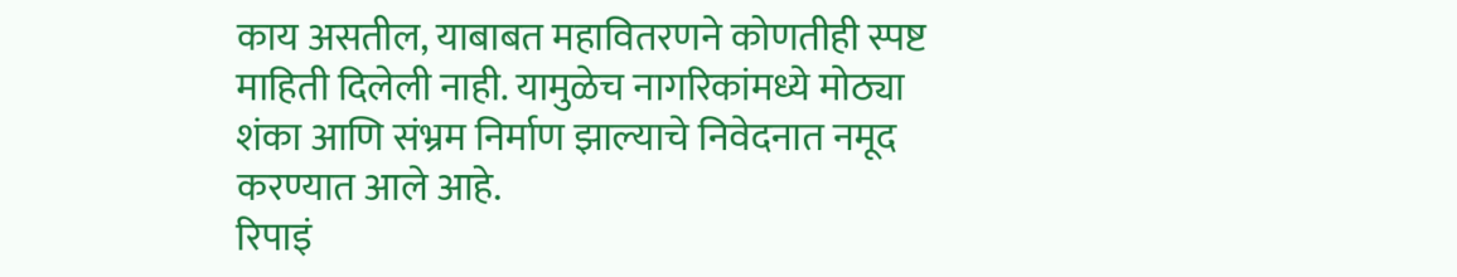काय असतील, याबाबत महावितरणने कोणतीही स्पष्ट माहिती दिलेली नाही. यामुळेच नागरिकांमध्ये मोठ्या शंका आणि संभ्रम निर्माण झाल्याचे निवेदनात नमूद करण्यात आले आहे.
रिपाइं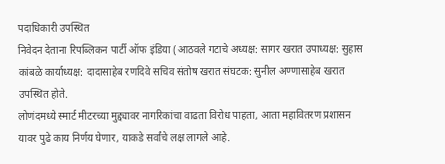पदाधिकारी उपस्थित
निवेदन देताना रिपब्लिकन पार्टी ऑफ इंडिया (आठवले गटाचे अध्यक्ष: सागर खरात उपाध्यक्ष: सुहास कांबळे कार्याध्यक्ष: दादासाहेब रणदिवे सचिव संतोष खरात संघटक: सुनील अण्णासाहेब खरात उपस्थित होते.
लोणंदमध्ये स्मार्ट मीटरच्या मुद्द्यावर नागरिकांचा वाढता विरोध पाहता, आता महावितरण प्रशासन यावर पुढे काय निर्णय घेणार, याकडे सर्वांचे लक्ष लागले आहे.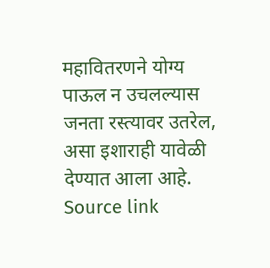महावितरणने योग्य पाऊल न उचलल्यास जनता रस्त्यावर उतरेल, असा इशाराही यावेळी देण्यात आला आहे.
Source link